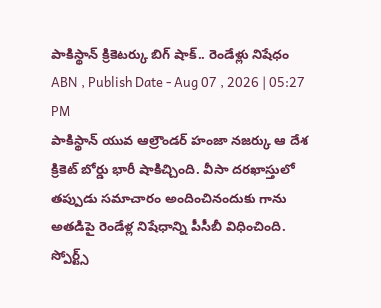పాకిస్థాన్ క్రికెటర్కు బిగ్ షాక్.. రెండేళ్లు నిషేధం
ABN , Publish Date - Aug 07 , 2026 | 05:27 PM
పాకిస్థాన్ యువ ఆల్రౌండర్ హంజా నజర్కు ఆ దేశ క్రికెట్ బోర్డు భారీ షాకిచ్చింది. వీసా దరఖాస్తులో తప్పుడు సమాచారం అందించినందుకు గాను అతడిపై రెండేళ్ల నిషేధాన్ని పీసీబీ విధించింది.
స్పోర్ట్స్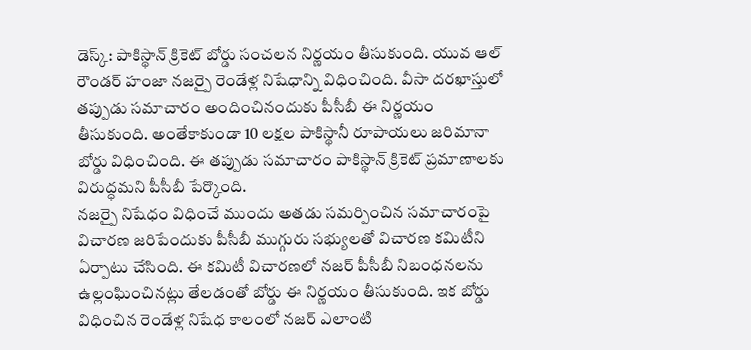డెస్క్: పాకిస్థాన్ క్రికెట్ బోర్డు సంచలన నిర్ణయం తీసుకుంది. యువ ఆల్ రౌండర్ హంజా నజర్పై రెండేళ్ల నిషేధాన్ని విధించింది. వీసా దరఖాస్తులో తప్పుడు సమాచారం అందించినందుకు పీసీబీ ఈ నిర్ణయం తీసుకుంది. అంతేకాకుండా 10 లక్షల పాకిస్థానీ రూపాయలు జరిమానా బోర్డు విధించింది. ఈ తప్పుడు సమాచారం పాకిస్థాన్ క్రికెట్ ప్రమాణాలకు విరుద్ధమని పీసీబీ పేర్కొంది.
నజర్పై నిషేధం విధించే ముందు అతడు సమర్పించిన సమాచారంపై విచారణ జరిపేందుకు పీసీబీ ముగ్గురు సభ్యులతో విచారణ కమిటీని ఏర్పాటు చేసింది. ఈ కమిటీ విచారణలో నజర్ పీసీబీ నిబంధనలను ఉల్లంఘించినట్లు తేలడంతో బోర్డు ఈ నిర్ణయం తీసుకుంది. ఇక బోర్డు విధించిన రెండేళ్ల నిషేధ కాలంలో నజర్ ఎలాంటి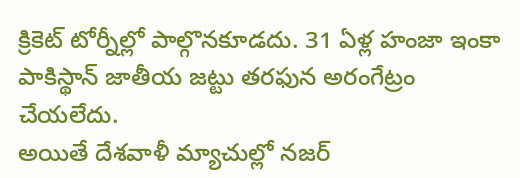క్రికెట్ టోర్నీల్లో పాల్గొనకూడదు. 31 ఏళ్ల హంజా ఇంకా పాకిస్థాన్ జాతీయ జట్టు తరఫున అరంగేట్రం చేయలేదు.
అయితే దేశవాళీ మ్యాచుల్లో నజర్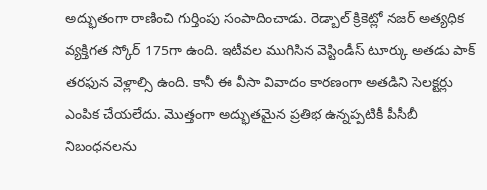అద్భుతంగా రాణించి గుర్తింపు సంపాదించాడు. రెడ్బాల్ క్రికెట్లో నజర్ అత్యధిక వ్యక్తిగత స్కోర్ 175గా ఉంది. ఇటీవల ముగిసిన వెస్టిండీస్ టూర్కు అతడు పాక్ తరఫున వెళ్లాల్సి ఉంది. కానీ ఈ వీసా వివాదం కారణంగా అతడిని సెలక్టర్లు ఎంపిక చేయలేదు. మొత్తంగా అద్భుతమైన ప్రతిభ ఉన్నప్పటికీ పీసీబీ నిబంధనలను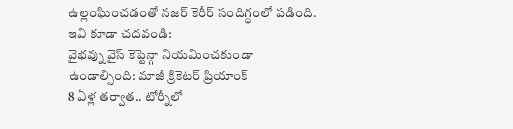ఉల్లంఘించడంతో నజర్ కెరీర్ సందిగ్ధంలో పడింది.
ఇవి కూడా చదవండి:
వైభవ్ను వైస్ కెప్టెన్గా నియమించకుండా ఉండాల్సింది: మాజీ క్రికెటర్ ప్రియాంక్
8 ఏళ్ల తర్వాత.. టోర్నీలో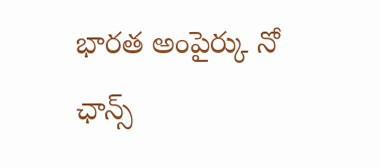భారత అంపైర్కు నో ఛాన్స్